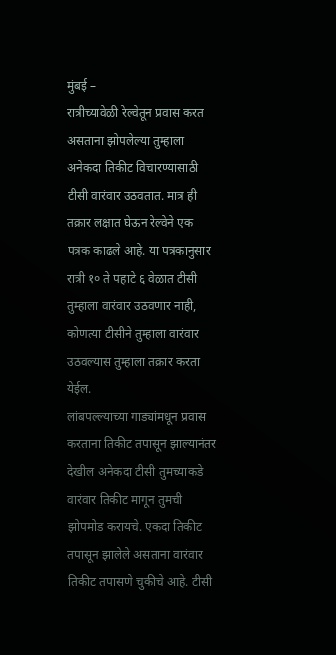मुंबई –
रात्रीच्यावेळी रेल्वेतून प्रवास करत असताना झोपलेल्या तुम्हाला अनेकदा तिकीट विचारण्यासाठी टीसी वारंवार उठवतात. मात्र ही तक्रार लक्षात घेऊन रेल्वेने एक पत्रक काढले आहे. या पत्रकानुसार रात्री १० ते पहाटे ६ वेळात टीसी तुम्हाला वारंवार उठवणार नाही, कोणत्या टीसीने तुम्हाला वारंवार उठवल्यास तुम्हाला तक्रार करता येईल.
लांबपल्ल्याच्या गाड्यांमधून प्रवास करताना तिकीट तपासून झाल्यानंतर देखील अनेकदा टीसी तुमच्याकडे वारंवार तिकीट मागून तुमची झोपमोड करायचे. एकदा तिकीट तपासून झालेले असताना वारंवार तिकीट तपासणे चुकीचे आहे. टीसी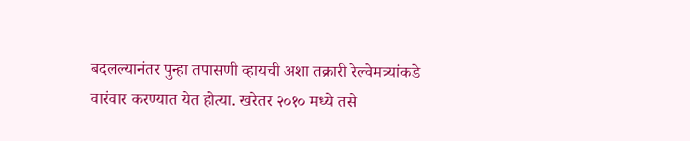बदलल्यानंतर पुन्हा तपासणी व्हायची अशा तक्रारी रेल्वेमत्र्यांकडे वारंवार करण्यात येत होत्या. खरेतर २०१० मध्ये तसे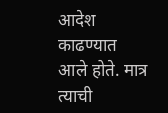आदेश काढण्यात आले होते. मात्र त्याची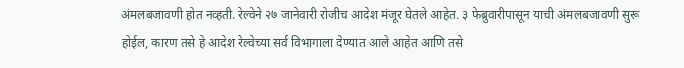अंमलबजावणी होत नव्हती. रेल्वेने २७ जानेवारी रोजीच आदेश मंजूर घेतले आहेत. ३ फेब्रुवारीपासून याची अंमलबजावणी सुरू होईल, कारण तसे हे आदेश रेल्वेच्या सर्व विभागाला देण्यात आले आहेत आणि तसे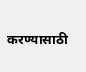करण्यासाठी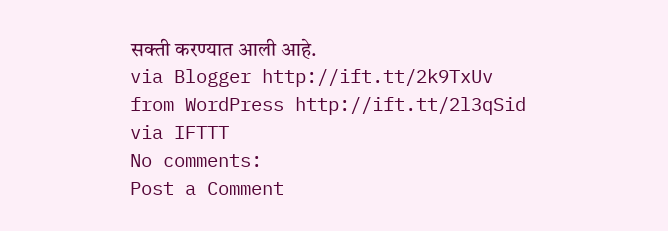सक्ती करण्यात आली आहे.
via Blogger http://ift.tt/2k9TxUv
from WordPress http://ift.tt/2l3qSid
via IFTTT
No comments:
Post a Comment